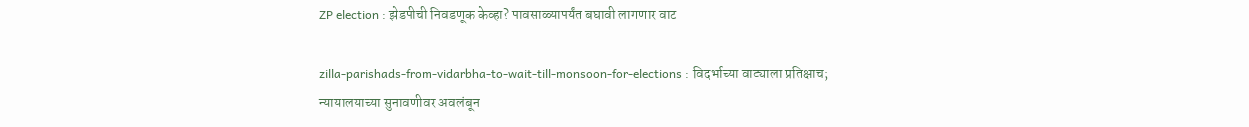ZP election : झेडपीची निवडणूक केव्हा? पावसाळ्यापर्यंत बघावी लागणार वाट

zilla-parishads-from-vidarbha-to-wait-till-monsoon-for-elections : विदर्भाच्या वाट्याला प्रतिक्षाच; न्यायालयाच्या सुनावणीवर अवलंबून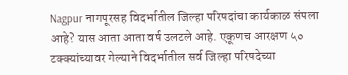Nagpur नागपूरसह विदर्भातील जिल्हा परिषदांचा कार्यकाळ संपला आहे? यास आता आता वर्ष उलटले आहे. एकूणच आरक्षण ५० टक्क्यांच्यावर गेल्याने विदर्भातील सर्व जिल्हा परिषदेच्या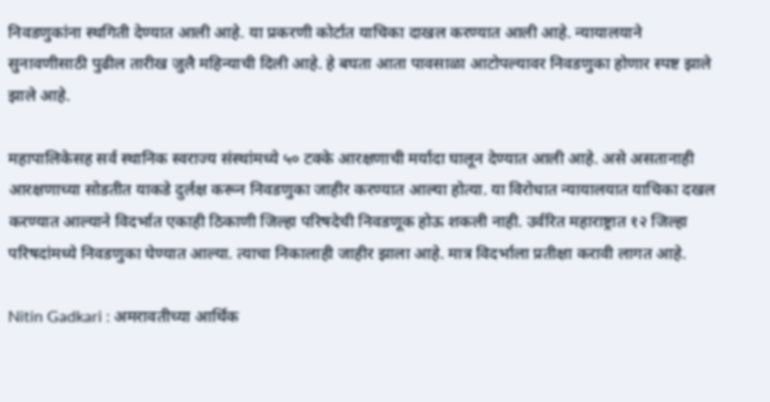निवडणुकांना स्थगिती देण्यात आली आहे. या प्रकरणी कोर्टात याचिका दाखल करण्यात आली आहे. न्यायालयाने सुनावणीसाठी पुढील तारीख जुलै महिन्याची दिली आहे. हे बघता आता पावसाळा आटोपल्यावर निवडणुका होणार स्पष्ट झाले झाले आहे.

महापालिकेसह सर्व स्थानिक स्वराज्य संस्थांमध्ये ५० टक्के आरक्षणाची मर्यादा घालून देण्यात आली आहे. असे असतानाही आरक्षणाच्या सोडतीत याकडे दुर्लक्ष करून निवडणुका जाहीर करण्यात आल्या होत्या. या विरोधात न्यायालयात याचिका दखल करण्यात आल्याने विदर्भात एकाही ठिकाणी जिल्हा परिषदेची निवडणूक होऊ शकली नाही. उर्वरित महाराष्ट्रात १२ जिल्हा परिषदांमध्ये निवडणुका घेण्यात आल्या. त्याचा निकालाही जाहीर झाला आहे. मात्र विदर्भाला प्रतीक्षा करावी लागत आहे.

Nitin Gadkari : अमरावतीच्या आर्थिक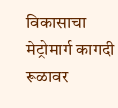विकासाचा मेट्रोमार्ग कागदी रूळावर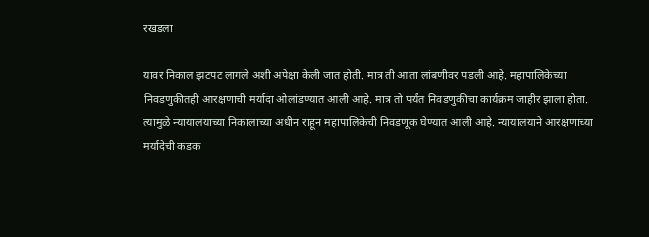रखडला

यावर निकाल झटपट लागले अशी अपेक्षा केली जात होती. मात्र ती आता लांबणीवर पडली आहे. महापालिकेच्या निवडणुकीतही आरक्षणाची मर्यादा ओलांडण्यात आली आहे. मात्र तो पर्यंत निवडणुकीचा कार्यक्रम जाहीर झाला होता. त्यामुळे न्यायालयाच्या निकालाच्या अधीन राहून महापालिकेची निवडणूक घेण्यात आली आहे. न्यायालयाने आरक्षणाच्या मर्यादेची कडक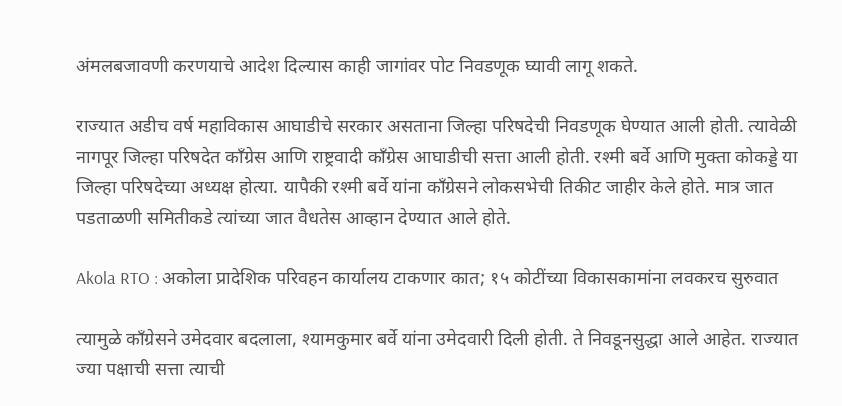अंमलबजावणी करणयाचे आदेश दिल्यास काही जागांवर पोट निवडणूक घ्यावी लागू शकते.

राज्यात अडीच वर्ष महाविकास आघाडीचे सरकार असताना जिल्हा परिषदेची निवडणूक घेण्यात आली होती. त्यावेळी नागपूर जिल्हा परिषदेत काँग्रेस आणि राष्ट्रवादी काँग्रेस आघाडीची सत्ता आली होती. रश्मी बर्वे आणि मुक्ता कोकड्डे या जिल्हा परिषदेच्या अध्यक्ष होत्या. यापैकी रश्मी बर्वे यांना काँग्रेसने लोकसभेची तिकीट जाहीर केले होते. मात्र जात पडताळणी समितीकडे त्यांच्या जात वैधतेस आव्हान देण्यात आले होते.

Akola RTO : अकोला प्रादेशिक परिवहन कार्यालय टाकणार कात; १५ कोटींच्या विकासकामांना लवकरच सुरुवात

त्यामुळे काँग्रेसने उमेदवार बदलाला, श्यामकुमार बर्वे यांना उमेदवारी दिली होती. ते निवडूनसुद्धा आले आहेत. राज्यात ज्‍या पक्षाची सत्ता त्याची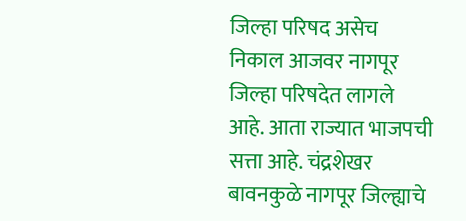जिल्हा परिषद असेच निकाल आजवर नागपूर जिल्हा परिषदेत लागले आहे. आता राज्यात भाजपची सत्ता आहे. चंद्रशेखर बावनकुळे नागपूर जिल्ह्याचे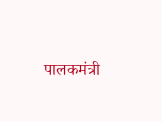पालकमंत्री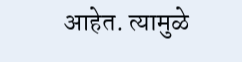आहेत. त्यामुळे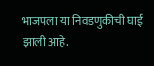भाजपला या निवडणुकीची घाई झाली आहे.